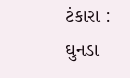ટંકારા : ઘુનડા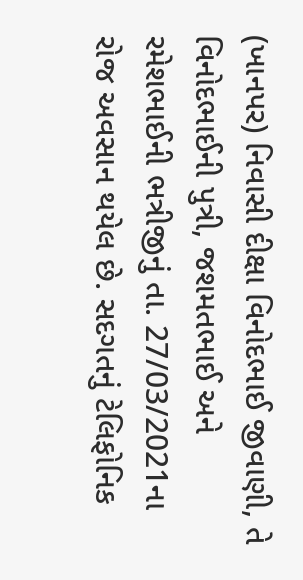(ખાનપર) નિવાસી દીક્ષા વિનોદભાઈ જીવાણી, તે વિનોદભાઈની પુત્રી, જશમતભાઈ અને રમેશભાઈની ભત્રીજીનું તા. 27/03/2021ના રોજ અવસાન થયેલ છે. સદગતનું ટેલિફોનિક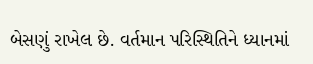બેસણું રાખેલ છે. વર્તમાન પરિસ્થિતિને ધ્યાનમાં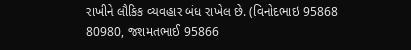રાખીને લૌકિક વ્યવહાર બંધ રાખેલ છે. (વિનોદભાઇ 95868 80980, જશમતભાઈ 95866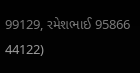99129, રમેશભાઈ 95866 44122)